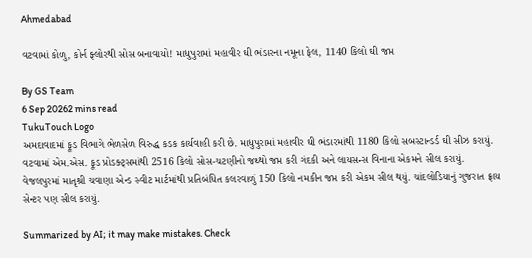Ahmedabad

વટવામાં કોળુ, કોર્ન ફ્લોરથી સોસ બનાવાયો! માધુપુરામાં મહાવીર ઘી ભંડારના નમૂના ફેલ, 1140 કિલો ઘી જપ્ત

By GS Team
6 Sep 20262 mins read
TukuTouch Logo
અમદાવાદમાં ફૂડ વિભાગે ભેળસેળ વિરુદ્ધ કડક કાર્યવાહી કરી છે. માધુપુરામાં મહાવીર ઘી ભંડારમાંથી 1180 કિલો સબસ્ટાન્ડર્ડ ઘી સીઝ કરાયું. વટવામાં એમ.એસ. ફૂડ પ્રોડક્ટ્સમાંથી 2516 કિલો સોસ-ચટણીનો જથ્થો જપ્ત કરી ગંદકી અને લાયસન્સ વિનાના એકમને સીલ કરાયું. વેજલપુરમાં માતૃશ્રી ચવાણા એન્ડ સ્વીટ માર્ટમાંથી પ્રતિબંધિત કલરવાળું 150 કિલો નમકીન જપ્ત કરી એકમ સીલ થયું. ચાંદલોડિયાનું ગુજરાત ફ્રાય સેન્ટર પણ સીલ કરાયું.

Summarized by AI; it may make mistakes. Check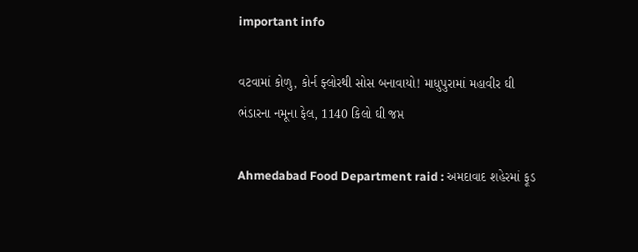important info

વટવામાં કોળુ, કોર્ન ફ્લોરથી સોસ બનાવાયો! માધુપુરામાં મહાવીર ઘી ભંડારના નમૂના ફેલ, 1140 કિલો ઘી જપ્ત

Ahmedabad Food Department raid : અમદાવાદ શહેરમાં ફૂડ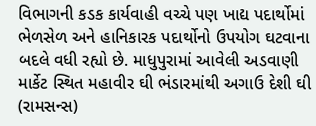વિભાગની કડક કાર્યવાહી વચ્ચે પણ ખાદ્ય પદાર્થોમાં ભેળસેળ અને હાનિકારક પદાર્થોનો ઉપયોગ ઘટવાના બદલે વધી રહ્યો છે. માધુપુરામાં આવેલી અડવાણી માર્કેટ સ્થિત મહાવીર ઘી ભંડારમાંથી અગાઉ દેશી ઘી (રામસન્સ)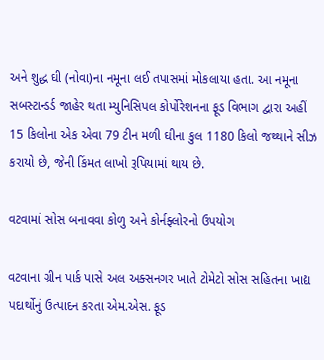અને શુદ્ધ ઘી (નોવા)ના નમૂના લઈ તપાસમાં મોકલાયા હતા. આ નમૂના સબસ્ટાન્ડર્ડ જાહેર થતા મ્યુનિસિપલ કોર્પોરેશનના ફૂડ વિભાગ દ્વારા અહીં 15 કિલોના એક એવા 79 ટીન મળી ઘીના કુલ 1180 કિલો જથ્થાને સીઝ કરાયો છે, જેની કિંમત લાખો રૂપિયામાં થાય છે.

વટવામાં સોસ બનાવવા કોળુ અને કોર્નફ્લોરનો ઉપયોગ

વટવાના ગ્રીન પાર્ક પાસે અલ અક્સનગર ખાતે ટોમેટો સોસ સહિતના ખાદ્ય પદાર્થોનું ઉત્પાદન કરતા એમ.એસ. ફૂડ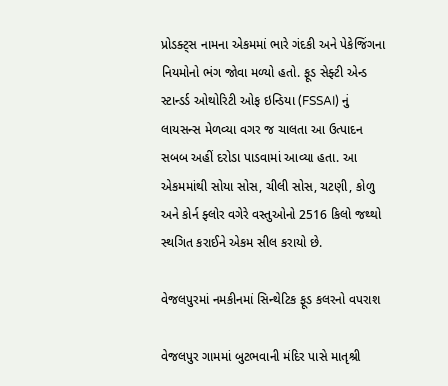પ્રોડક્ટ્સ નામના એકમમાં ભારે ગંદકી અને પેકેજિંગના નિયમોનો ભંગ જોવા મળ્યો હતો. ફૂડ સેફ્ટી એન્ડ સ્ટાન્ડર્ડ ઓથોરિટી ઓફ ઇન્ડિયા (FSSAI) નું લાયસન્સ મેળવ્યા વગર જ ચાલતા આ ઉત્પાદન સબબ અહીં દરોડા પાડવામાં આવ્યા હતા. આ એકમમાંથી સોયા સોસ, ચીલી સોસ, ચટણી, કોળુ અને કોર્ન ફ્લોર વગેરે વસ્તુઓનો 2516 કિલો જથ્થો સ્થગિત કરાઈને એકમ સીલ કરાયો છે.

વેજલપુરમાં નમકીનમાં સિન્થેટિક ફૂડ કલરનો વપરાશ

વેજલપુર ગામમાં બુટભવાની મંદિર પાસે માતૃશ્રી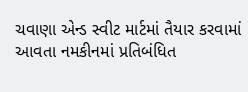ચવાણા એન્ડ સ્વીટ માર્ટમાં તૈયાર કરવામાં આવતા નમકીનમાં પ્રતિબંધિત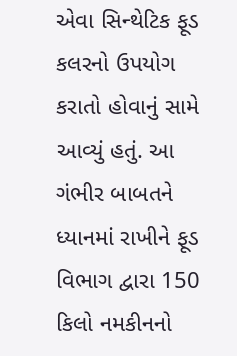એવા સિન્થેટિક ફૂડ કલરનો ઉપયોગ કરાતો હોવાનું સામે આવ્યું હતું. આ ગંભીર બાબતને ધ્યાનમાં રાખીને ફૂડ વિભાગ દ્વારા 150 કિલો નમકીનનો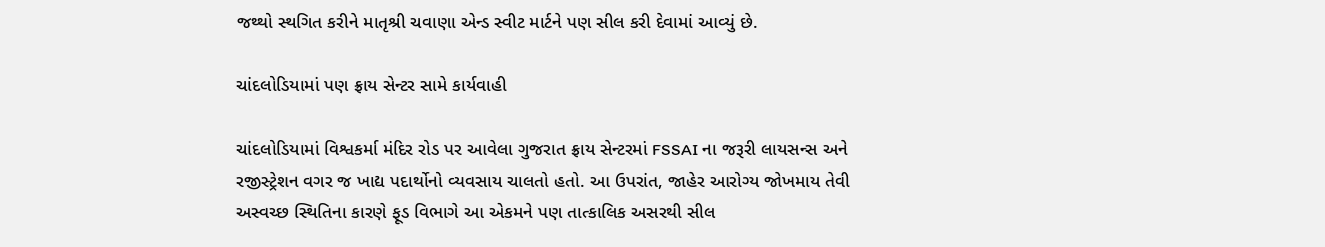જથ્થો સ્થગિત કરીને માતૃશ્રી ચવાણા એન્ડ સ્વીટ માર્ટને પણ સીલ કરી દેવામાં આવ્યું છે.

ચાંદલોડિયામાં પણ ફ્રાય સેન્ટર સામે કાર્યવાહી

ચાંદલોડિયામાં વિશ્વકર્મા મંદિર રોડ પર આવેલા ગુજરાત ફ્રાય સેન્ટરમાં FSSAI ના જરૂરી લાયસન્સ અને રજીસ્ટ્રેશન વગર જ ખાદ્ય પદાર્થોનો વ્યવસાય ચાલતો હતો. આ ઉપરાંત, જાહેર આરોગ્ય જોખમાય તેવી અસ્વચ્છ સ્થિતિના કારણે ફૂડ વિભાગે આ એકમને પણ તાત્કાલિક અસરથી સીલ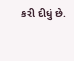કરી દીધું છે.